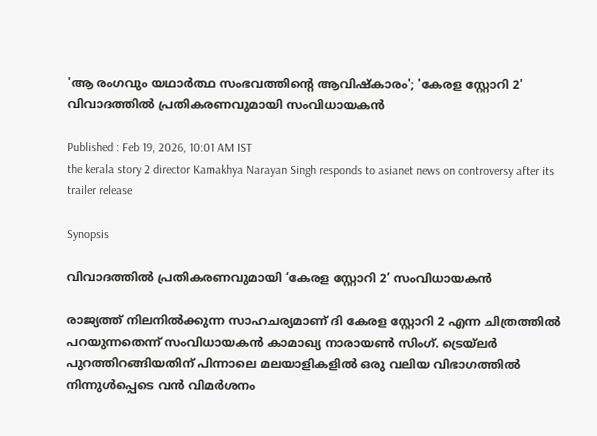'ആ രംഗവും യഥാർത്ഥ സംഭവത്തിൻ്റെ ആവിഷ്‍കാരം'; 'കേരള സ്റ്റോറി 2' വിവാദത്തില്‍ പ്രതികരണവുമായി സംവിധായകന്‍

Published : Feb 19, 2026, 10:01 AM IST
the kerala story 2 director Kamakhya Narayan Singh responds to asianet news on controversy after its trailer release

Synopsis

വിവാദത്തില്‍ പ്രതികരണവുമായി ‘കേരള സ്റ്റോറി 2’ സംവിധായകന്‍

രാജ്യത്ത് നിലനില്‍ക്കുന്ന സാഹചര്യമാണ് ദി കേരള സ്റ്റോറി 2 എന്ന ചിത്രത്തില്‍ പറയുന്നതെന്ന് സംവിധായകന്‍ കാമാഖ്യ നാരായൺ സിംഗ്. ട്രെയ്‍ലര്‍ പുറത്തിറങ്ങിയതിന് പിന്നാലെ മലയാളികളില്‍ ഒരു വലിയ വിഭാഗത്തില്‍ നിന്നുള്‍പ്പെടെ വന്‍ വിമര്‍ശനം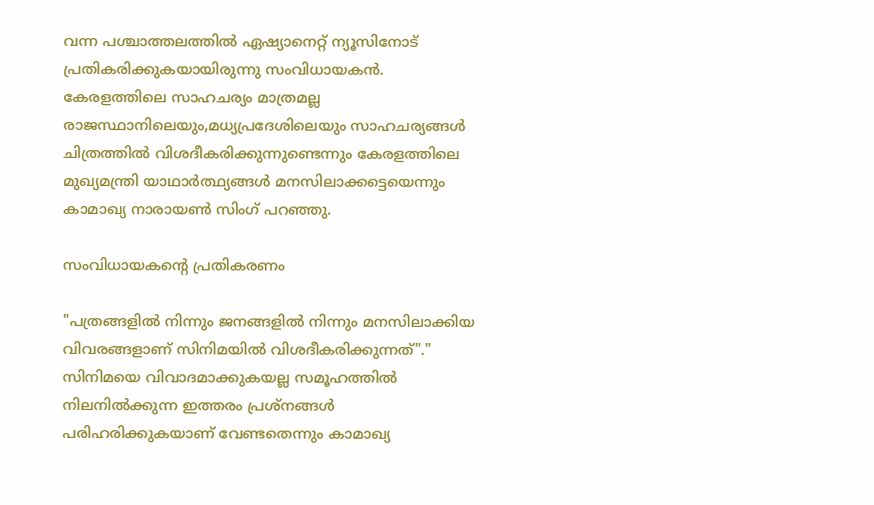വന്ന പശ്ചാത്തലത്തില്‍ ഏഷ്യാനെറ്റ് ന്യൂസിനോട് പ്രതികരിക്കുകയായിരുന്നു സംവിധായകന്‍. കേരളത്തിലെ സാഹചര്യം മാത്രമല്ല രാജസ്ഥാനിലെയും,മധ്യപ്രദേശിലെയും സാഹചര്യങ്ങൾ ചിത്രത്തില്‍ വിശദീകരിക്കുന്നുണ്ടെന്നും കേരളത്തിലെ മുഖ്യമന്ത്രി യാഥാർത്ഥ്യങ്ങൾ മനസിലാക്കട്ടെയെന്നും കാമാഖ്യ നാരായണ്‍ സിംഗ് പറഞ്ഞു.

സംവിധായകന്‍റെ പ്രതികരണം

"പത്രങ്ങളിൽ നിന്നും ജനങ്ങളിൽ നിന്നും മനസിലാക്കിയ വിവരങ്ങളാണ് സിനിമയിൽ വിശദീകരിക്കുന്നത്"." സിനിമയെ വിവാദമാക്കുകയല്ല സമൂഹത്തിൽ നിലനിൽക്കുന്ന ഇത്തരം പ്രശ്‌നങ്ങൾ പരിഹരിക്കുകയാണ് വേണ്ടതെന്നും കാമാഖ്യ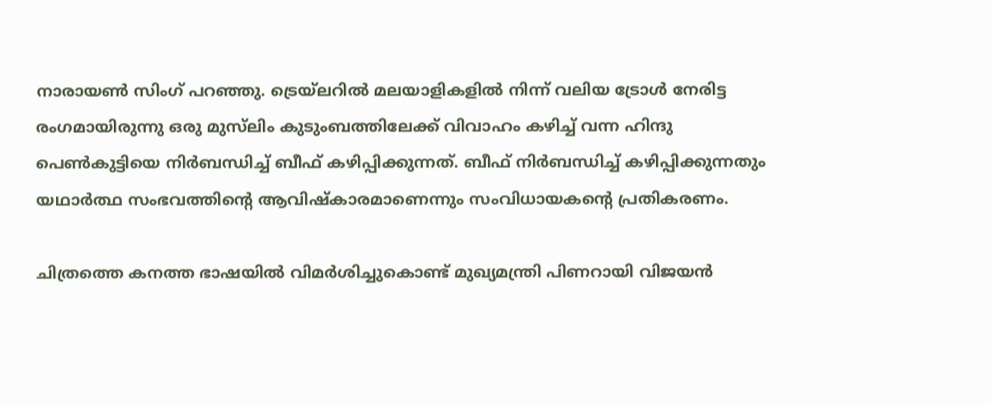നാരായൺ സിംഗ് പറഞ്ഞു. ട്രെയ്‍ലറില്‍ മലയാളികളില്‍ നിന്ന് വലിയ ട്രോള്‍ നേരിട്ട രംഗമായിരുന്നു ഒരു മുസ്‍ലിം കുടുംബത്തിലേക്ക് വിവാഹം കഴിച്ച് വന്ന ഹിന്ദു പെണ്‍കുട്ടിയെ നിര്‍ബന്ധിച്ച് ബീഫ് കഴിപ്പിക്കുന്നത്. ബീഫ് നിർബന്ധിച്ച് കഴിപ്പിക്കുന്നതും യഥാർത്ഥ സംഭവത്തിൻ്റെ ആവിഷ്കാരമാണെന്നും സംവിധായകന്‍റെ പ്രതികരണം.

ചിത്രത്തെ കനത്ത ഭാഷയില്‍ വിമര്‍ശിച്ചുകൊണ്ട് മുഖ്യമന്ത്രി പിണറായി വിജയന്‍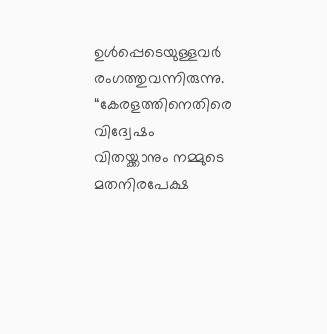ഉള്‍പ്പെടെയുള്ളവര്‍ രംഗത്തുവന്നിരുന്നു. “കേരളത്തിനെതിരെ വിദ്വേഷം വിതയ്ക്കാനും നമ്മുടെ മതനിരപേക്ഷ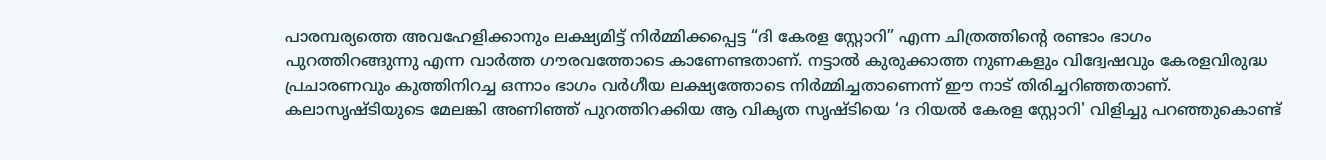പാരമ്പര്യത്തെ അവഹേളിക്കാനും ലക്ഷ്യമിട്ട് നിർമ്മിക്കപ്പെട്ട “ദി കേരള സ്റ്റോറി” എന്ന ചിത്രത്തിന്റെ രണ്ടാം ഭാഗം പുറത്തിറങ്ങുന്നു എന്ന വാർത്ത ഗൗരവത്തോടെ കാണേണ്ടതാണ്. നട്ടാൽ കുരുക്കാത്ത നുണകളും വിദ്വേഷവും കേരളവിരുദ്ധ പ്രചാരണവും കുത്തിനിറച്ച ഒന്നാം ഭാഗം വർഗീയ ലക്ഷ്യത്തോടെ നിർമ്മിച്ചതാണെന്ന് ഈ നാട് തിരിച്ചറിഞ്ഞതാണ്. കലാസൃഷ്ടിയുടെ മേലങ്കി അണിഞ്ഞ് പുറത്തിറക്കിയ ആ വികൃത സൃഷ്ടിയെ ‘ദ റിയൽ കേരള സ്റ്റോറി' വിളിച്ചു പറഞ്ഞുകൊണ്ട്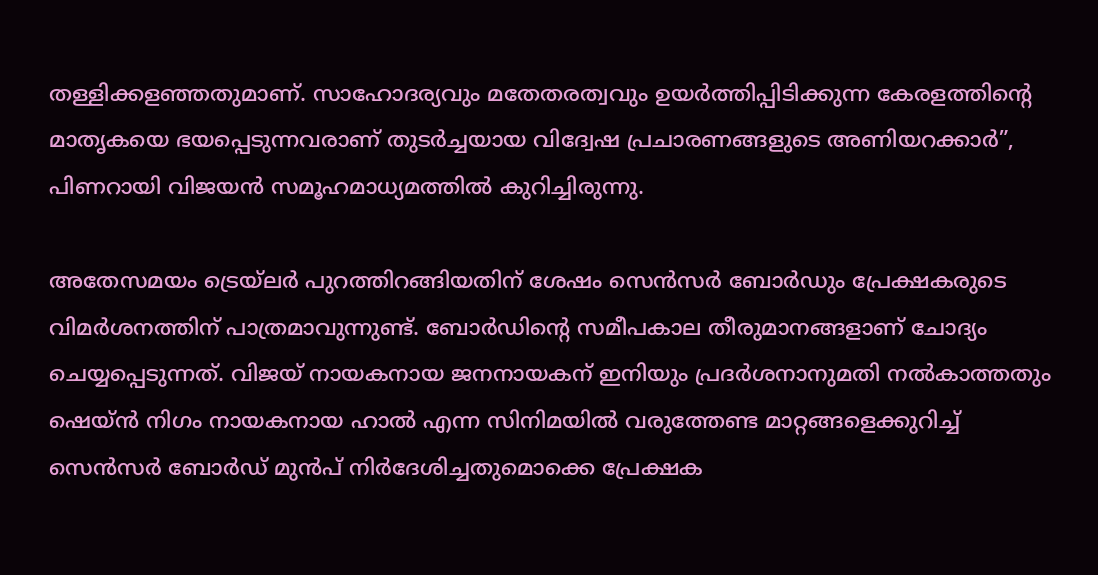തള്ളിക്കളഞ്ഞതുമാണ്. സാഹോദര്യവും മതേതരത്വവും ഉയർത്തിപ്പിടിക്കുന്ന കേരളത്തിന്റെ മാതൃകയെ ഭയപ്പെടുന്നവരാണ് തുടർച്ചയായ വിദ്വേഷ പ്രചാരണങ്ങളുടെ അണിയറക്കാർ”, പിണറായി വിജയന്‍ സമൂഹമാധ്യമത്തില്‍ കുറിച്ചിരുന്നു.

അതേസമയം ട്രെയ്ലര്‍ പുറത്തിറങ്ങിയതിന് ശേഷം സെന്‍സര്‍ ബോര്‍ഡും പ്രേക്ഷകരുടെ വിമര്‍ശനത്തിന് പാത്രമാവുന്നുണ്ട്. ബോര്‍ഡിന്‍റെ സമീപകാല തീരുമാനങ്ങളാണ് ചോദ്യം ചെയ്യപ്പെടുന്നത്. വിജയ് നായകനായ ജനനായകന് ഇനിയും പ്രദര്‍ശനാനുമതി നല്‍കാത്തതും ഷെയ്ന്‍ നിഗം നായകനായ ഹാല്‍ എന്ന സിനിമയില്‍ വരുത്തേണ്ട മാറ്റങ്ങളെക്കുറിച്ച് സെന്‍സര്‍ ബോര്‍ഡ് മുന്‍പ് നിര്‍ദേശിച്ചതുമൊക്കെ പ്രേക്ഷക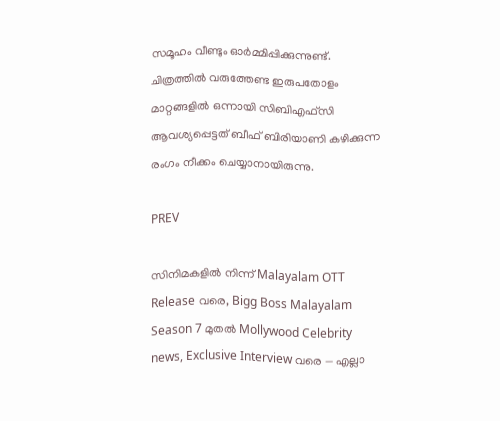സമൂഹം വീണ്ടും ഓര്‍മ്മിപ്പിക്കുന്നുണ്ട്. ചിത്രത്തില്‍ വരുത്തേണ്ട ഇരുപതോളം മാറ്റങ്ങളില്‍ ഒന്നായി സിബിഎഫ്സി ആവശ്യപ്പെട്ടത് ബീഫ് ബിരിയാണി കഴിക്കുന്ന രംഗം നീക്കം ചെയ്യാനായിരുന്നു.

PREV

സിനിമകളിൽ നിന്ന് Malayalam OTT Release വരെ, Bigg Boss Malayalam Season 7 മുതൽ Mollywood Celebrity news, Exclusive Interview വരെ — എല്ലാ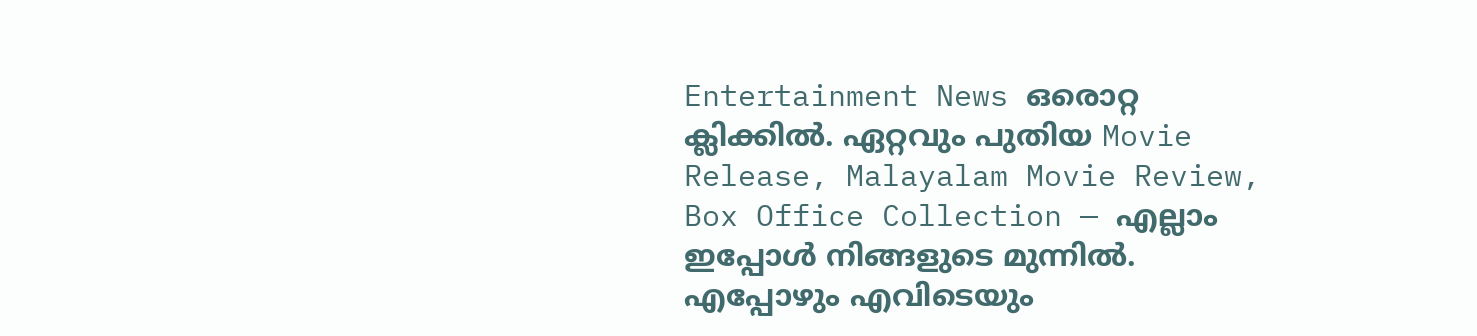Entertainment News ഒരൊറ്റ ക്ലിക്കിൽ. ഏറ്റവും പുതിയ Movie Release, Malayalam Movie Review, Box Office Collection — എല്ലാം ഇപ്പോൾ നിങ്ങളുടെ മുന്നിൽ. എപ്പോഴും എവിടെയും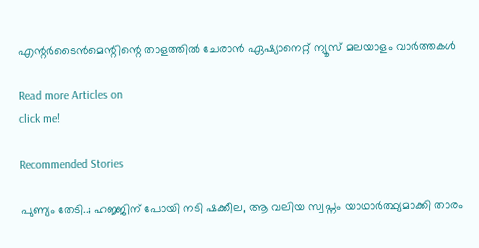എന്റർടൈൻമെന്റിന്റെ താളത്തിൽ ചേരാൻ ഏഷ്യാനെറ്റ് ന്യൂസ് മലയാളം വാർത്തകൾ

Read more Articles on
click me!

Recommended Stories

പുണ്യം തേടി..; ഹജ്ജിന് പോയി നടി ഷക്കീല, ആ വലിയ സ്വപ്നം യാഥാർത്ഥ്യമാക്കി താരം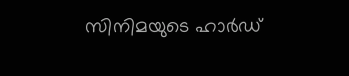സിനിമയുടെ ഹാർഡ്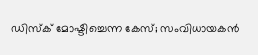ഡിസ്ക് മോഷ്ടിച്ചെന്ന കേസ്; സംവിധായകൻ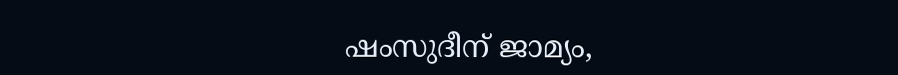ഷംസുദീന് ജാമ്യം,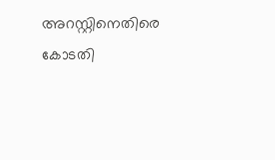അറസ്റ്റിനെതിരെ കോടതി